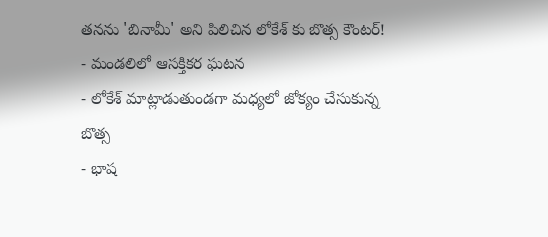తనను 'బినామీ' అని పిలిచిన లోకేశ్ కు బొత్స కౌంటర్!
- మండలిలో ఆసక్తికర ఘటన
- లోకేశ్ మాట్లాడుతుండగా మధ్యలో జోక్యం చేసుకున్న బొత్స
- భాష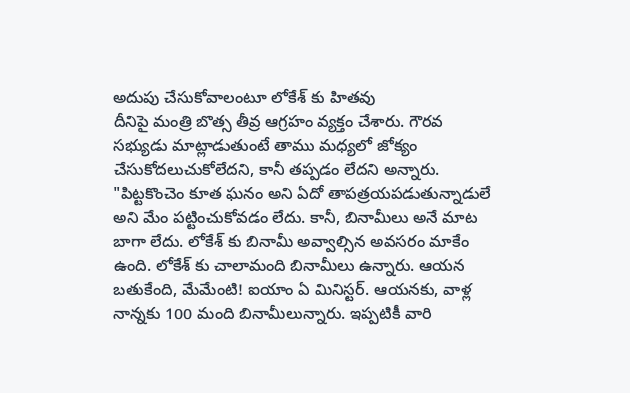అదుపు చేసుకోవాలంటూ లోకేశ్ కు హితవు
దీనిపై మంత్రి బొత్స తీవ్ర ఆగ్రహం వ్యక్తం చేశారు. గౌరవ సభ్యుడు మాట్లాడుతుంటే తాము మధ్యలో జోక్యం చేసుకోదలుచుకోలేదని, కానీ తప్పడం లేదని అన్నారు. "పిట్టకొంచెం కూత ఘనం అని ఏదో తాపత్రయపడుతున్నాడులే అని మేం పట్టించుకోవడం లేదు. కానీ, బినామీలు అనే మాట బాగా లేదు. లోకేశ్ కు బినామీ అవ్వాల్సిన అవసరం మాకేం ఉంది. లోకేశ్ కు చాలామంది బినామీలు ఉన్నారు. ఆయన బతుకేంది, మేమేంటి! ఐయాం ఏ మినిస్టర్. ఆయనకు, వాళ్ల నాన్నకు 100 మంది బినామీలున్నారు. ఇప్పటికీ వారి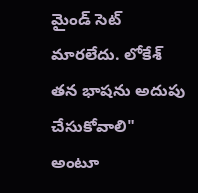మైండ్ సెట్ మారలేదు. లోకేశ్ తన భాషను అదుపు చేసుకోవాలి" అంటూ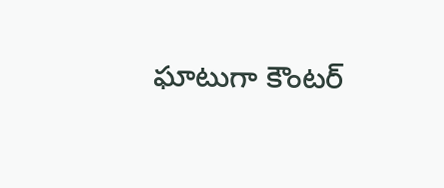ఘాటుగా కౌంటర్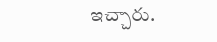ఇచ్చారు.